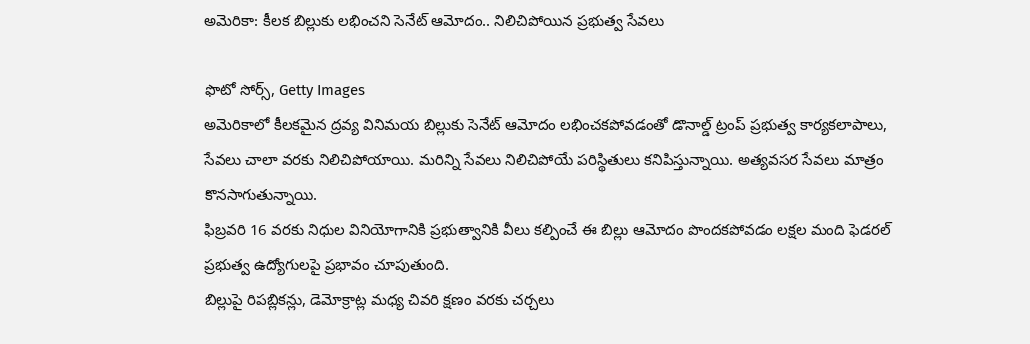అమెరికా: కీలక బిల్లుకు లభించని సెనేట్ ఆమోదం.. నిలిచిపోయిన ప్రభుత్వ సేవలు

ఫొటో సోర్స్, Getty Images
అమెరికాలో కీలకమైన ద్రవ్య వినిమయ బిల్లుకు సెనేట్ ఆమోదం లభించకపోవడంతో డొనాల్డ్ ట్రంప్ ప్రభుత్వ కార్యకలాపాలు, సేవలు చాలా వరకు నిలిచిపోయాయి. మరిన్ని సేవలు నిలిచిపోయే పరిస్థితులు కనిపిస్తున్నాయి. అత్యవసర సేవలు మాత్రం కొనసాగుతున్నాయి.
ఫిబ్రవరి 16 వరకు నిధుల వినియోగానికి ప్రభుత్వానికి వీలు కల్పించే ఈ బిల్లు ఆమోదం పొందకపోవడం లక్షల మంది ఫెడరల్ ప్రభుత్వ ఉద్యోగులపై ప్రభావం చూపుతుంది.
బిల్లుపై రిపబ్లికన్లు, డెమోక్రాట్ల మధ్య చివరి క్షణం వరకు చర్చలు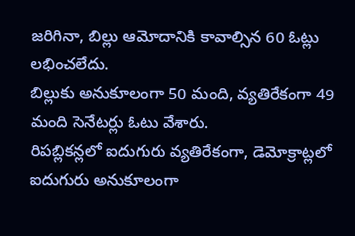జరిగినా, బిల్లు ఆమోదానికి కావాల్సిన 60 ఓట్లు లభించలేదు.
బిల్లుకు అనుకూలంగా 50 మంది, వ్యతిరేకంగా 49 మంది సెనేటర్లు ఓటు వేశారు.
రిపబ్లికన్లలో ఐదుగురు వ్యతిరేకంగా, డెమోక్రాట్లలో ఐదుగురు అనుకూలంగా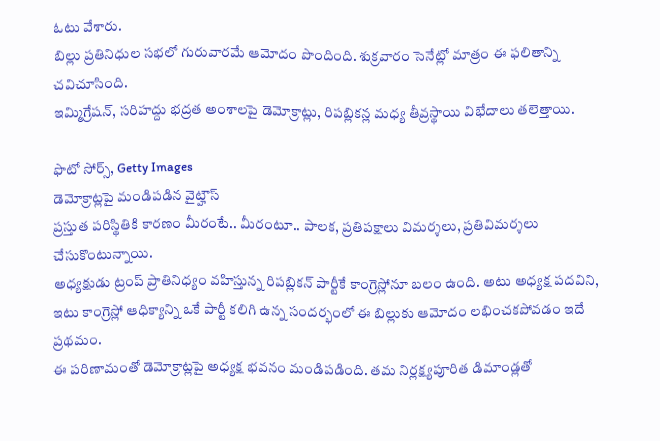ఓటు వేశారు.
బిల్లు ప్రతినిధుల సభలో గురువారమే ఆమోదం పొందింది. శుక్రవారం సెనేట్లో మాత్రం ఈ ఫలితాన్ని చవిచూసింది.
ఇమ్మిగ్రేషన్, సరిహద్దు భద్రత అంశాలపై డెమోక్రాట్లు, రిపబ్లికన్ల మధ్య తీవ్రస్థాయి విభేదాలు తలెత్తాయి.

ఫొటో సోర్స్, Getty Images
డెమోక్రాట్లపై మండిపడిన వైట్హౌస్
ప్రస్తుత పరిస్థితికి కారణం మీరంటే.. మీరంటూ.. పాలక, ప్రతిపక్షాలు విమర్శలు, ప్రతివిమర్శలు చేసుకొంటున్నాయి.
అధ్యక్షుడు ట్రంప్ ప్రాతినిధ్యం వహిస్తున్న రిపబ్లికన్ పార్టీకే కాంగ్రెస్లోనూ బలం ఉంది. అటు అధ్యక్ష పదవిని, ఇటు కాంగ్రెస్లో ఆధిక్యాన్ని ఒకే పార్టీ కలిగి ఉన్న సందర్భంలో ఈ బిల్లుకు ఆమోదం లభించకపోవడం ఇదే ప్రథమం.
ఈ పరిణామంతో డెమోక్రాట్లపై అధ్యక్ష భవనం మండిపడింది. తమ నిర్లక్ష్యపూరిత డిమాండ్లతో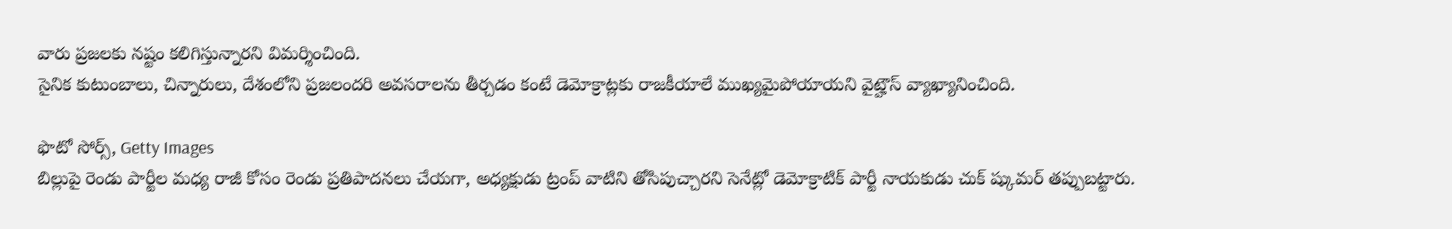వారు ప్రజలకు నష్టం కలిగిస్తున్నారని విమర్శించింది.
సైనిక కుటుంబాలు, చిన్నారులు, దేశంలోని ప్రజలందరి అవసరాలను తీర్చడం కంటే డెమోక్రాట్లకు రాజకీయాలే ముఖ్యమైపోయాయని వైట్హౌస్ వ్యాఖ్యానించింది.

ఫొటో సోర్స్, Getty Images
బిల్లుపై రెండు పార్టీల మధ్య రాజీ కోసం రెండు ప్రతిపాదనలు చేయగా, అధ్యక్షుడు ట్రంప్ వాటిని తోసిపుచ్చారని సెనేట్లో డెమోక్రాటిక్ పార్టీ నాయకుడు చుక్ ష్కుమర్ తప్పుబట్టారు.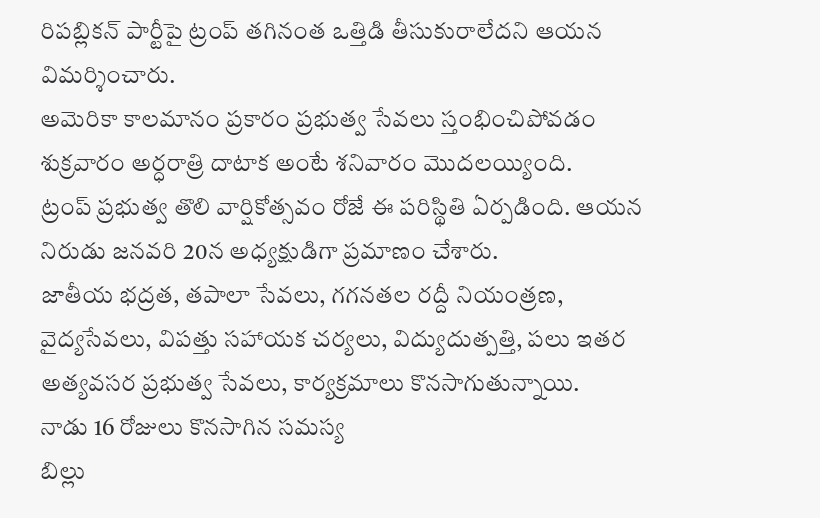రిపబ్లికన్ పార్టీపై ట్రంప్ తగినంత ఒత్తిడి తీసుకురాలేదని ఆయన విమర్శించారు.
అమెరికా కాలమానం ప్రకారం ప్రభుత్వ సేవలు స్తంభించిపోవడం శుక్రవారం అర్ధరాత్రి దాటాక అంటే శనివారం మొదలయ్యింది.
ట్రంప్ ప్రభుత్వ తొలి వార్షికోత్సవం రోజే ఈ పరిస్థితి ఏర్పడింది. ఆయన నిరుడు జనవరి 20న అధ్యక్షుడిగా ప్రమాణం చేశారు.
జాతీయ భద్రత, తపాలా సేవలు, గగనతల రద్దీ నియంత్రణ, వైద్యసేవలు, విపత్తు సహాయక చర్యలు, విద్యుదుత్పత్తి, పలు ఇతర అత్యవసర ప్రభుత్వ సేవలు, కార్యక్రమాలు కొనసాగుతున్నాయి.
నాడు 16 రోజులు కొనసాగిన సమస్య
బిల్లు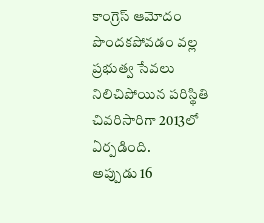కాంగ్రెస్ ఆమోదం పొందకపోవడం వల్ల ప్రభుత్వ సేవలు నిలిచిపోయిన పరిస్థితి చివరిసారిగా 2013లో ఏర్పడింది.
అప్పుడు 16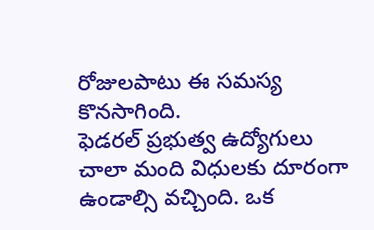రోజులపాటు ఈ సమస్య కొనసాగింది.
ఫెడరల్ ప్రభుత్వ ఉద్యోగులు చాలా మంది విధులకు దూరంగా ఉండాల్సి వచ్చింది. ఒక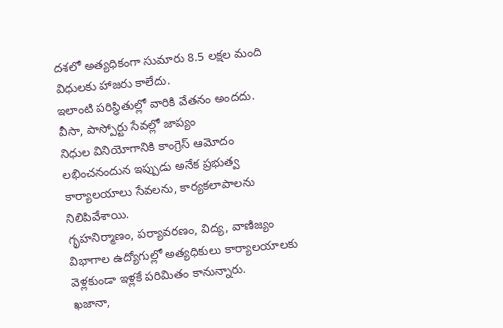దశలో అత్యధికంగా సుమారు 8.5 లక్షల మంది విధులకు హాజరు కాలేదు.
ఇలాంటి పరిస్థితుల్లో వారికి వేతనం అందదు.
వీసా, పాస్పోర్టు సేవల్లో జాప్యం
నిధుల వినియోగానికి కాంగ్రెస్ ఆమోదం లభించనందున ఇప్పుడు అనేక ప్రభుత్వ కార్యాలయాలు సేవలను, కార్యకలాపాలను నిలిపివేశాయి.
గృహనిర్మాణం, పర్యావరణం, విద్య, వాణిజ్యం విభాగాల ఉద్యోగుల్లో అత్యధికులు కార్యాలయాలకు వెళ్లకుండా ఇళ్లకే పరిమితం కానున్నారు.
ఖజానా,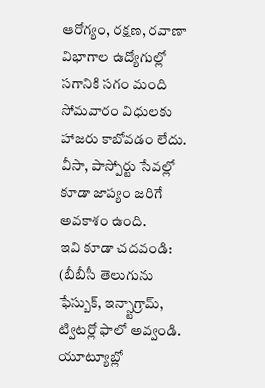ఆరోగ్యం, రక్షణ, రవాణా విభాగాల ఉద్యోగుల్లో సగానికి సగం మంది సోమవారం విధులకు హాజరు కాబోవడం లేదు.
వీసా, పాస్పోర్టు సేవల్లో కూడా జాప్యం జరిగే అవకాశం ఉంది.
ఇవి కూడా చదవండి:
(బీబీసీ తెలుగును ఫేస్బుక్, ఇన్స్టాగ్రామ్, ట్విటర్లో ఫాలో అవ్వండి. యూట్యూబ్లో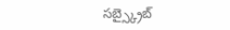సబ్స్క్రైబ్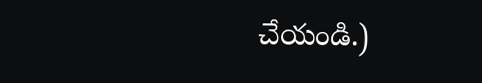చేయండి.)